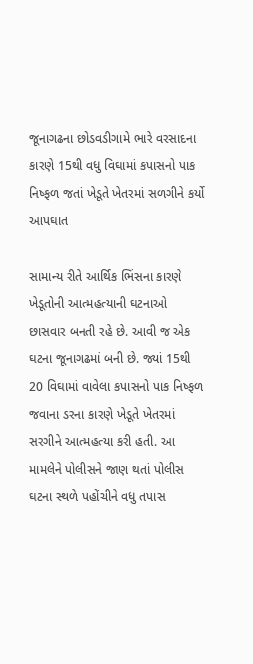જૂનાગઢના છોડવડીગામે ભારે વરસાદના કારણે 15થી વધુ વિઘામાં કપાસનો પાક નિષ્ફળ જતાં ખેડૂતે ખેતરમાં સળગીને કર્યો આપઘાત

સામાન્ય રીતે આર્થિક ભિંસના કારણે ખેડૂતોની આત્મહત્યાની ઘટનાઓ છાસવાર બનતી રહે છે. આવી જ એક ઘટના જૂનાગઢમાં બની છે. જ્યાં 15થી 20 વિઘામાં વાવેલા કપાસનો પાક નિષ્ફળ જવાના ડરના કારણે ખેડૂતે ખેતરમાં સરગીને આત્મહત્યા કરી હતી. આ મામલેને પોલીસને જાણ થતાં પોલીસ ઘટના સ્થળે પહોંચીને વધુ તપાસ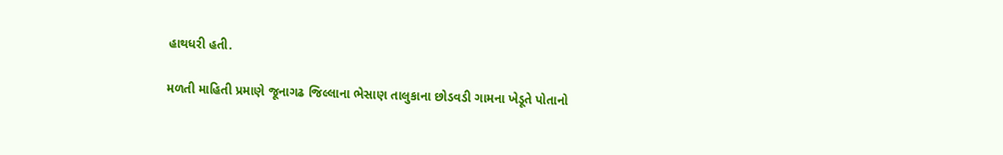હાથધરી હતી.

મળતી માહિતી પ્રમાણે જૂનાગઢ જિલ્લાના ભેસાણ તાલુકાના છોડવડી ગામના ખેડૂતે પોતાનો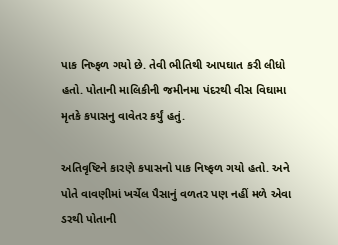પાક નિષ્ફળ ગયો છે. તેવી ભીતિથી આપઘાત કરી લીધો હતો. પોતાની માલિકીની જમીનમા પંદરથી વીસ વિઘામા મૃતકે કપાસનુ વાવેતર કર્યું હતું.

અતિવૃષ્ટિને કારણે કપાસનો પાક નિષ્ફળ ગયો હતો. અને પોતે વાવણીમાં ખર્ચેલ પૈસાનું વળતર પણ નહીં મળે એવા ડરથી પોતાની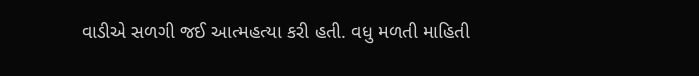વાડીએ સળગી જઈ આત્મહત્યા કરી હતી. વધુ મળતી માહિતી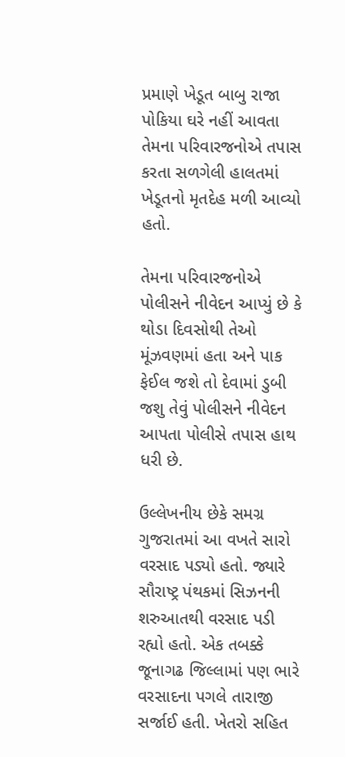પ્રમાણે ખેડૂત બાબુ રાજા પોકિયા ઘરે નહીં આવતા તેમના પરિવારજનોએ તપાસ કરતા સળગેલી હાલતમાં ખેડૂતનો મૃતદેહ મળી આવ્યો હતો.

તેમના પરિવારજનોએ પોલીસને નીવેદન આપ્યું છે કે થોડા દિવસોથી તેઓ મૂંઝવણમાં હતા અને પાક ફેઈલ જશે તો દેવામાં ડુબી જશુ તેવું પોલીસને નીવેદન આપતા પોલીસે તપાસ હાથ ધરી છે.

ઉલ્લેખનીય છેકે સમગ્ર ગુજરાતમાં આ વખતે સારો વરસાદ પડ્યો હતો. જ્યારે સૌરાષ્ટ્ર પંથકમાં સિઝનની શરુઆતથી વરસાદ પડી રહ્યો હતો. એક તબક્કે જૂનાગઢ જિલ્લામાં પણ ભારે વરસાદના પગલે તારાજી સર્જાઈ હતી. ખેતરો સહિત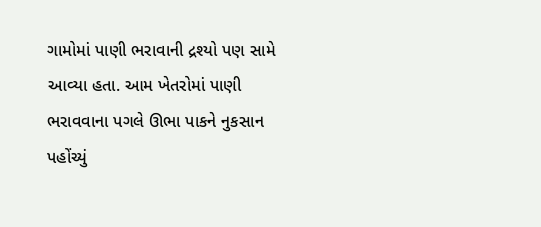ગામોમાં પાણી ભરાવાની દ્રશ્યો પણ સામે આવ્યા હતા. આમ ખેતરોમાં પાણી ભરાવવાના પગલે ઊભા પાકને નુકસાન પહોંચ્યું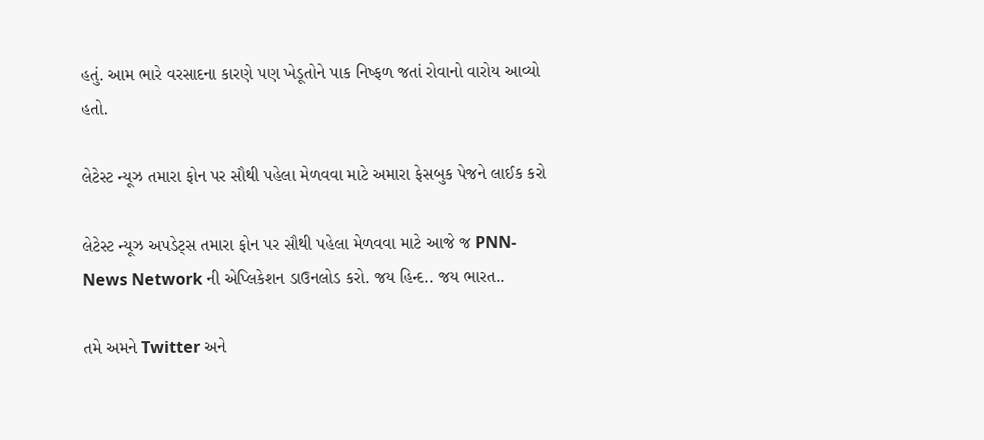હતું. આમ ભારે વરસાદના કારણે પણ ખેડૂતોને પાક નિષ્ફળ જતાં રોવાનો વારોય આવ્યો હતો.

લેટેસ્ટ ન્યૂઝ તમારા ફોન પર સૌથી પહેલા મેળવવા માટે અમારા ફેસબુક પેજને લાઈક કરો

લેટેસ્ટ ન્યૂઝ અપડેટ્સ તમારા ફોન પર સૌથી પહેલા મેળવવા માટે આજે જ PNN- News Network ની એપ્લિકેશન ડાઉનલોડ કરો. જય હિન્દ.. જય ભારત..

તમે અમને Twitter અને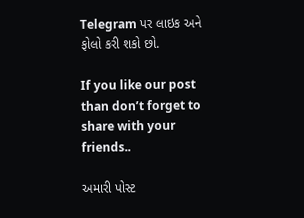Telegram પર લાઇક અને ફોલો કરી શકો છો.

If you like our post than don’t forget to share with your friends..

અમારી પોસ્ટ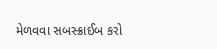મેળવવા સબસ્ક્રાઈબ કરો